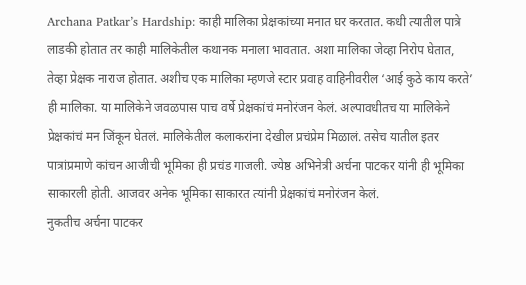Archana Patkar’s Hardship: काही मालिका प्रेक्षकांच्या मनात घर करतात. कधी त्यातील पात्रे लाडकी होतात तर काही मालिकेतील कथानक मनाला भावतात. अशा मालिका जेव्हा निरोप घेतात, तेव्हा प्रेक्षक नाराज होतात. अशीच एक मालिका म्हणजे स्टार प्रवाह वाहिनीवरील ‘आई कुठे काय करते’ ही मालिका. या मालिकेने जवळपास पाच वर्षे प्रेक्षकांचं मनोरंजन केलं. अल्पावधीतच या मालिकेने प्रेक्षकांचं मन जिंकून घेतलं. मालिकेतील कलाकरांना देखील प्रचंप्रेम मिळालं. तसेच यातील इतर पात्रांप्रमाणे कांचन आजीची भूमिका ही प्रचंड गाजली. ज्येष्ठ अभिनेत्री अर्चना पाटकर यांनी ही भूमिका साकारली होती. आजवर अनेक भूमिका साकारत त्यांनी प्रेक्षकांचं मनोरंजन केलं.
नुकतीच अर्चना पाटकर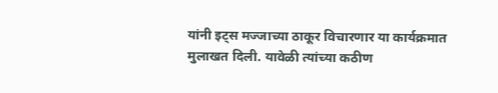यांनी इट्स मज्जाच्या ठाकूर विचारणार या कार्यक्रमात मुलाखत दिली. यावेळी त्यांच्या कठीण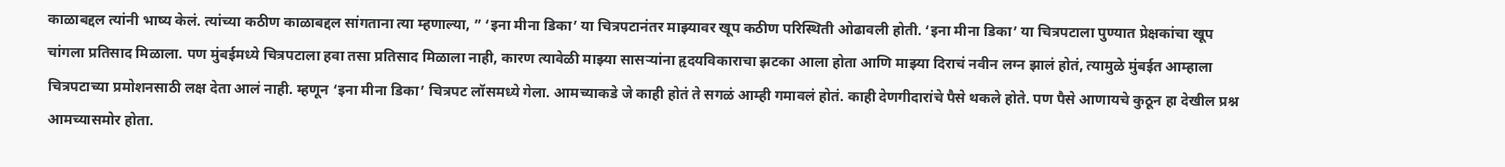काळाबद्दल त्यांनी भाष्य केलं. त्यांच्या कठीण काळाबद्दल सांगताना त्या म्हणाल्या, ” ‘इना मीना डिका’ या चित्रपटानंतर माझ्यावर खूप कठीण परिस्थिती ओढावली होती. ‘इना मीना डिका’ या चित्रपटाला पुण्यात प्रेक्षकांचा खूप चांगला प्रतिसाद मिळाला. पण मुंबईमध्ये चित्रपटाला हवा तसा प्रतिसाद मिळाला नाही, कारण त्यावेळी माझ्या सासऱ्यांना हृदयविकाराचा झटका आला होता आणि माझ्या दिराचं नवीन लग्न झालं होतं, त्यामुळे मुंबईत आम्हाला चित्रपटाच्या प्रमोशनसाठी लक्ष देता आलं नाही. म्हणून ‘इना मीना डिका’ चित्रपट लॉसमध्ये गेला. आमच्याकडे जे काही होतं ते सगळं आम्ही गमावलं होतं. काही देणगीदारांचे पैसे थकले होते. पण पैसे आणायचे कुठून हा देखील प्रश्न आमच्यासमोर होता.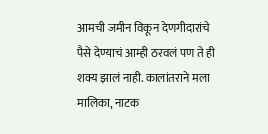आमची जमीन विकून देणगीदारांचे पैसे देण्याचं आम्ही ठरवलं पण ते ही शक्य झालं नाही. कालांतराने मला मालिका, नाटक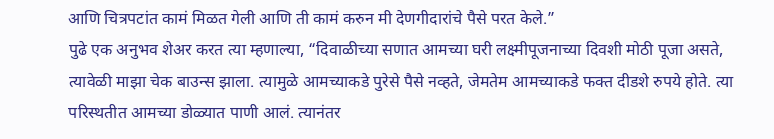आणि चित्रपटांत कामं मिळत गेली आणि ती कामं करुन मी देणगीदारांचे पैसे परत केले.”
पुढे एक अनुभव शेअर करत त्या म्हणाल्या, “दिवाळीच्या सणात आमच्या घरी लक्ष्मीपूजनाच्या दिवशी मोठी पूजा असते, त्यावेळी माझा चेक बाउन्स झाला. त्यामुळे आमच्याकडे पुरेसे पैसे नव्हते, जेमतेम आमच्याकडे फक्त दीडशे रुपये होते. त्या परिस्थतीत आमच्या डोळ्यात पाणी आलं. त्यानंतर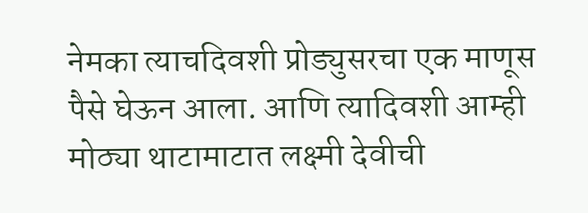नेमका त्याचदिवशी प्रोड्युसरचा एक माणूस पैसे घेऊन आला. आणि त्यादिवशी आम्ही मोठ्या थाटामाटात लक्ष्मी देवीची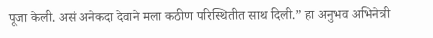पूजा केली. असं अनेकदा देवाने मला कठीण परिस्थितीत साथ दिली.” हा अनुभव अभिनेत्री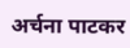अर्चना पाटकर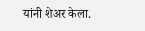यांनी शेअर केला.